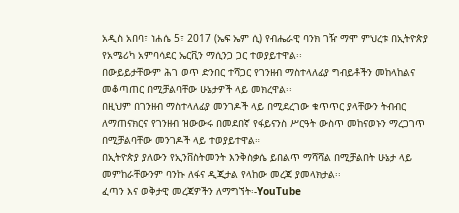አዲስ አበባ፣ ነሐሴ 5፣ 2017 (ኤፍ ኤም ሲ) የብሔራዊ ባንክ ገዥ ማሞ ምህረቱ በኢትዮጵያ የአሜሪካ አምባሳደር ኤርቪን ማሲንጋ ጋር ተወያይተዋል፡፡
በውይይታቸውም ሕገ ወጥ ድንበር ተሻጋር የገንዘብ ማስተላለፊያ ግብይቶችን መከላከልና መቆጣጠር በሚቻልባቸው ሁኔታዎች ላይ መክረዋል፡፡
በዚህም በገንዘብ ማስተላለፊያ መንገዶች ላይ በሚደረገው ቁጥጥር ያላቸውን ትብብር ለማጠናክርና የገንዘብ ዝውውሩ በመደበኛ የፋይናንስ ሥርዓት ውስጥ መከናወኑን ማረጋገጥ በሚቻልባቸው መንገዶች ላይ ተወያይተዋል።
በኢትዮጵያ ያለውን የኢንቨስትመንት እንቅስቃሴ ይበልጥ ማሻሻል በሚቻልበት ሁኔታ ላይ መምከራቸውንም ባንኩ ለፋና ዲጂታል የላከው መረጃ ያመላክታል፡፡
ፈጣን እና ወቅታዊ መረጃዎችን ለማግኘት፡-YouTube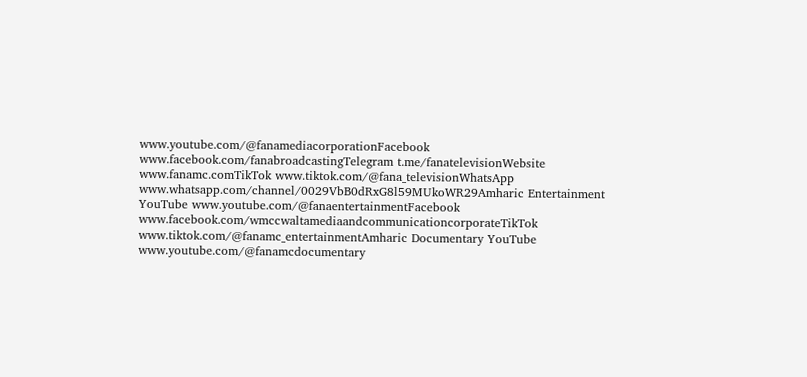www.youtube.com/@fanamediacorporationFacebook www.facebook.com/fanabroadcastingTelegram t.me/fanatelevisionWebsite www.fanamc.comTikTok www.tiktok.com/@fana_televisionWhatsApp www.whatsapp.com/channel/0029VbB0dRxG8l59MUkoWR29Amharic Entertainment YouTube www.youtube.com/@fanaentertainmentFacebook www.facebook.com/wmccwaltamediaandcommunicationcorporateTikTok www.tiktok.com/@fanamc_entertainmentAmharic Documentary YouTube www.youtube.com/@fanamcdocumentary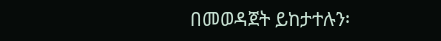በመወዳጀት ይከታተሉን፡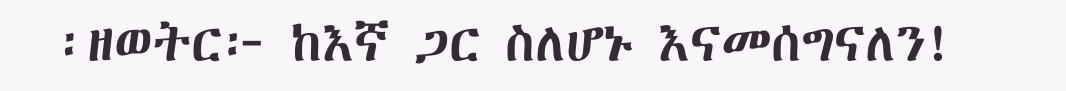፡ዘወትር፦ ከእኛ ጋር ስለሆኑ እናመሰግናለን!